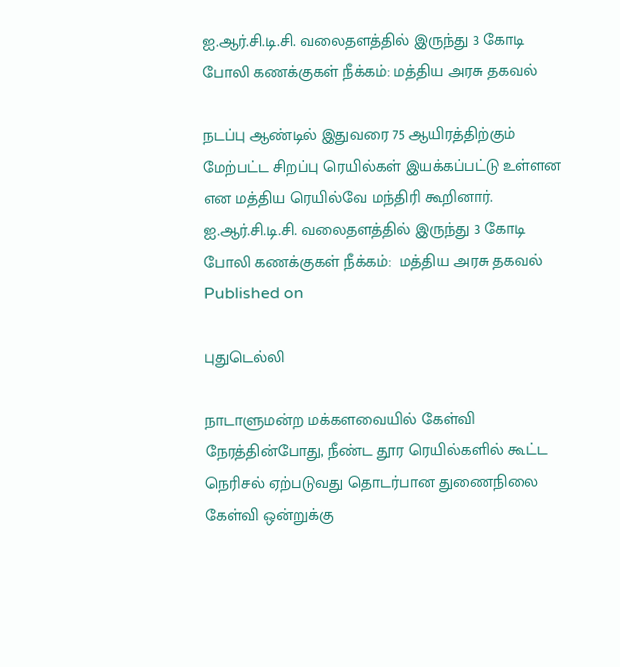ஐ.ஆர்.சி.டி.சி. வலைதளத்தில் இருந்து 3 கோடி போலி கணக்குகள் நீக்கம்: மத்திய அரசு தகவல்

நடப்பு ஆண்டில் இதுவரை 75 ஆயிரத்திற்கும் மேற்பட்ட சிறப்பு ரெயில்கள் இயக்கப்பட்டு உள்ளன என மத்திய ரெயில்வே மந்திரி கூறினார்.
ஐ.ஆர்.சி.டி.சி. வலைதளத்தில் இருந்து 3 கோடி போலி கணக்குகள் நீக்கம்:  மத்திய அரசு தகவல்
Published on

புதுடெல்லி

நாடாளுமன்ற மக்களவையில் கேள்வி நேரத்தின்போது, நீண்ட தூர ரெயில்களில் கூட்ட நெரிசல் ஏற்படுவது தொடர்பான துணைநிலை கேள்வி ஒன்றுக்கு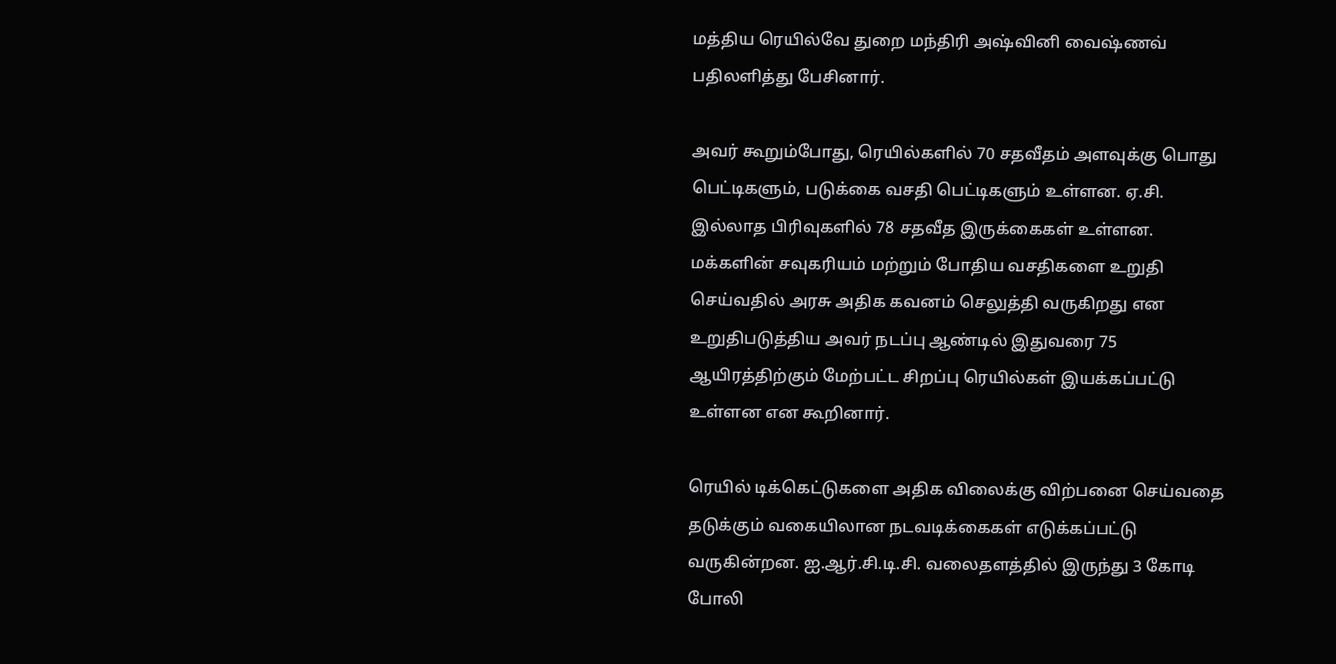மத்திய ரெயில்வே துறை மந்திரி அஷ்வினி வைஷ்ணவ் பதிலளித்து பேசினார்.

அவர் கூறும்போது, ரெயில்களில் 70 சதவீதம் அளவுக்கு பொது பெட்டிகளும், படுக்கை வசதி பெட்டிகளும் உள்ளன. ஏ.சி. இல்லாத பிரிவுகளில் 78 சதவீத இருக்கைகள் உள்ளன. மக்களின் சவுகரியம் மற்றும் போதிய வசதிகளை உறுதி செய்வதில் அரசு அதிக கவனம் செலுத்தி வருகிறது என உறுதிபடுத்திய அவர் நடப்பு ஆண்டில் இதுவரை 75 ஆயிரத்திற்கும் மேற்பட்ட சிறப்பு ரெயில்கள் இயக்கப்பட்டு உள்ளன என கூறினார்.

ரெயில் டிக்கெட்டுகளை அதிக விலைக்கு விற்பனை செய்வதை தடுக்கும் வகையிலான நடவடிக்கைகள் எடுக்கப்பட்டு வருகின்றன. ஐ.ஆர்.சி.டி.சி. வலைதளத்தில் இருந்து 3 கோடி போலி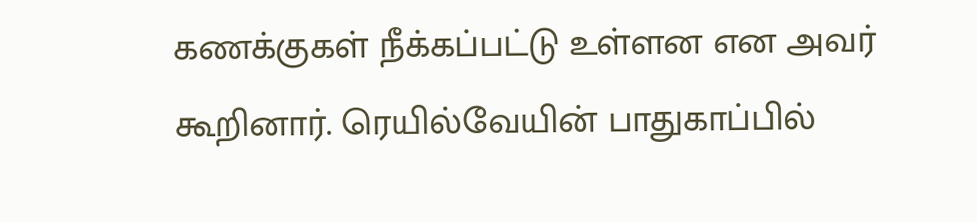கணக்குகள் நீக்கப்பட்டு உள்ளன என அவர் கூறினார். ரெயில்வேயின் பாதுகாப்பில்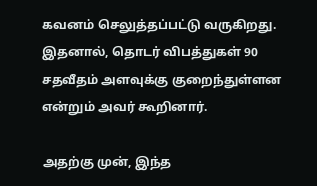கவனம் செலுத்தப்பட்டு வருகிறது. இதனால், தொடர் விபத்துகள் 90 சதவீதம் அளவுக்கு குறைந்துள்ளன என்றும் அவர் கூறினார்.

அதற்கு முன், இந்த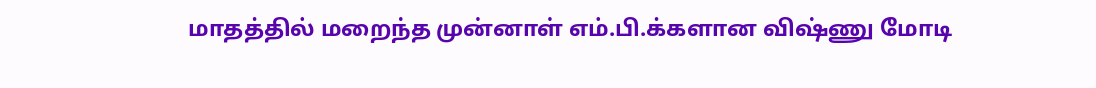மாதத்தில் மறைந்த முன்னாள் எம்.பி.க்களான விஷ்ணு மோடி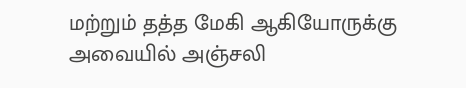மற்றும் தத்த மேகி ஆகியோருக்கு அவையில் அஞ்சலி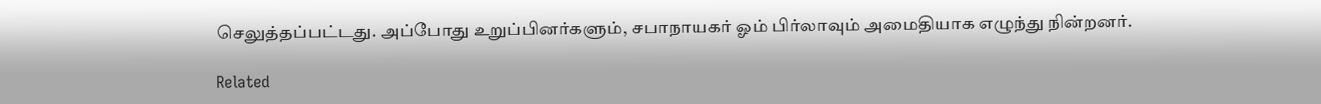செலுத்தப்பட்டது. அப்போது உறுப்பினர்களும், சபாநாயகர் ஓம் பிர்லாவும் அமைதியாக எழுந்து நின்றனர்.

Related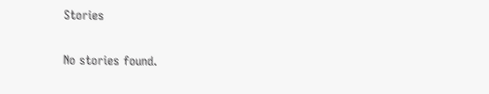Stories

No stories found.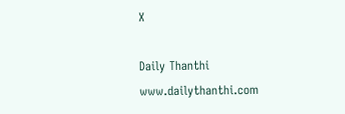X

Daily Thanthi
www.dailythanthi.com